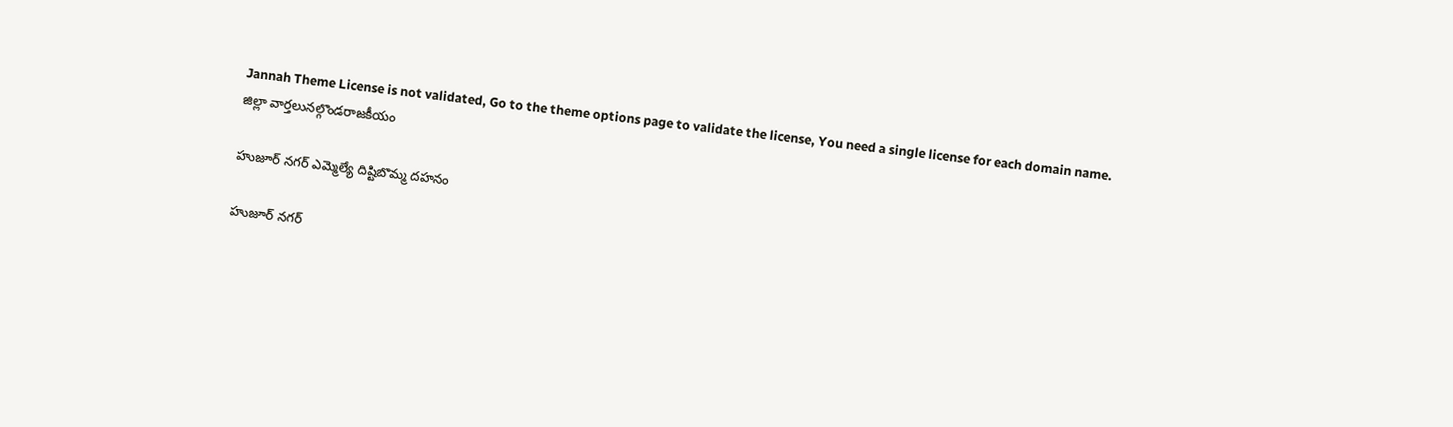Jannah Theme License is not validated, Go to the theme options page to validate the license, You need a single license for each domain name.
జిల్లా వార్తలునల్గొండరాజకీయం

హుజూర్ నగర్ ఎమ్మెల్యే దిష్టిబొమ్మ దహనం

హుజూర్ నగర్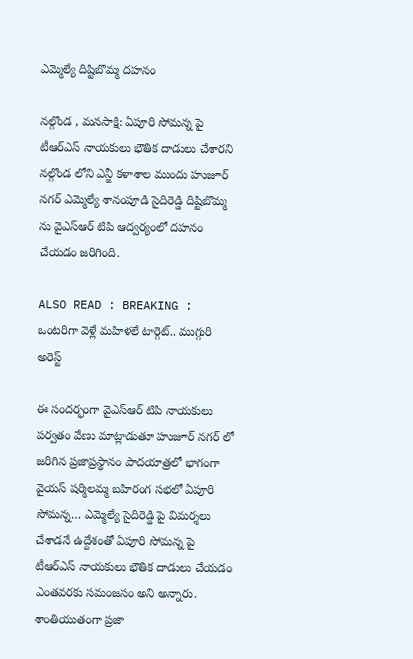ఎమ్మెల్యే దిష్టిబొమ్మ దహనం

నల్గొండ , మనసాక్షి: ఏపూరి సోమన్న పై టీఆర్ఎస్ నాయకులు భౌతిక దాడులు చేశారని నల్గొండ లోని ఎన్జీ కళాశాల ముందు హుజూర్ నగర్ ఎమ్మెల్యే శానంపూడి సైదిరెడ్డి దిష్టిబొమ్మ ను వైఎస్ఆర్ టిపి ఆద్వర్యంలో దహనం చేయడం జరిగింది.

ALSO READ : BREAKING : ఒంటరిగా వెళ్లే మహిళలే టార్గెట్.. ముగ్గురి అరెస్ట్

ఈ సందర్భంగా వైఎస్ఆర్ టిపి నాయకులు పర్వతం వేణు మాట్లాడుతూ హుజూర్ నగర్ లో జరిగిన ప్రజాప్రస్థానం పాదయాత్రలో భాగంగా వైయస్ షర్మిలమ్మ బహిరంగ సభలో ఏపూరి సోమన్న… ఎమ్మెల్యే సైదిరెడ్డి పై విమర్శలు చేశాడనే ఉద్దేశంతో ఏపూరి సోమన్న పై టీఆర్ఎస్ నాయకులు భౌతిక దాడులు చేయడం ఎంతవరకు సమంజసం అని అన్నారు. శాంతియుతంగా ప్రజా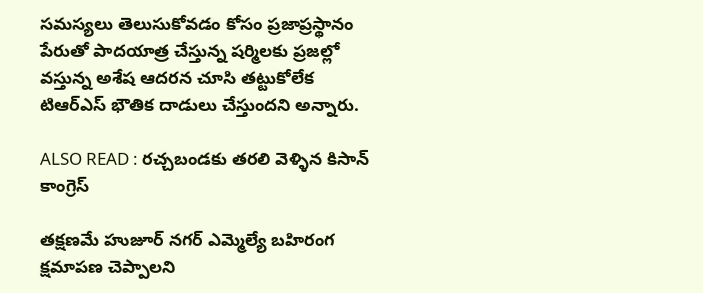సమస్యలు తెలుసుకోవడం కోసం ప్రజాప్రస్థానం పేరుతో పాదయాత్ర చేస్తున్న షర్మిలకు ప్రజల్లో వస్తున్న అశేష ఆదరన చూసి తట్టుకోలేక టిఆర్ఎస్ భౌతిక దాడులు చేస్తుందని అన్నారు.

ALSO READ : రచ్చబండకు తరలి వెళ్ళిన కిసాన్ కాంగ్రెస్

తక్షణమే హుజూర్ నగర్ ఎమ్మెల్యే బహిరంగ క్షమాపణ చెప్పాలని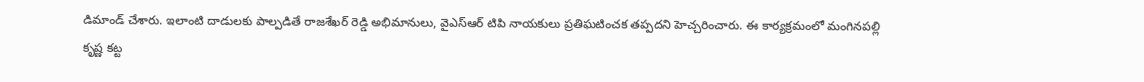డిమాండ్ చేశారు. ఇలాంటి దాడులకు పాల్పడితే రాజశేఖర్ రెడ్డి అభిమానులు, వైఎస్ఆర్ టిపి నాయకులు ప్రతిఘటించక తప్పదని హెచ్చరించారు. ఈ కార్యక్రమంలో మంగినపల్లి కృష్ణ కట్ట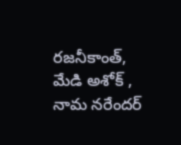రజనీకాంత్, మేడి అశోక్ , నామ నరేందర్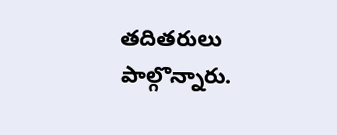తదితరులు పాల్గొన్నారు.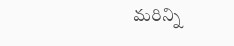మరిన్ని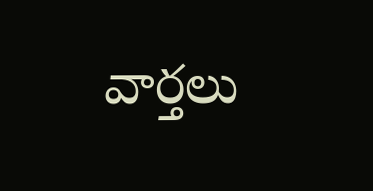వార్తలు